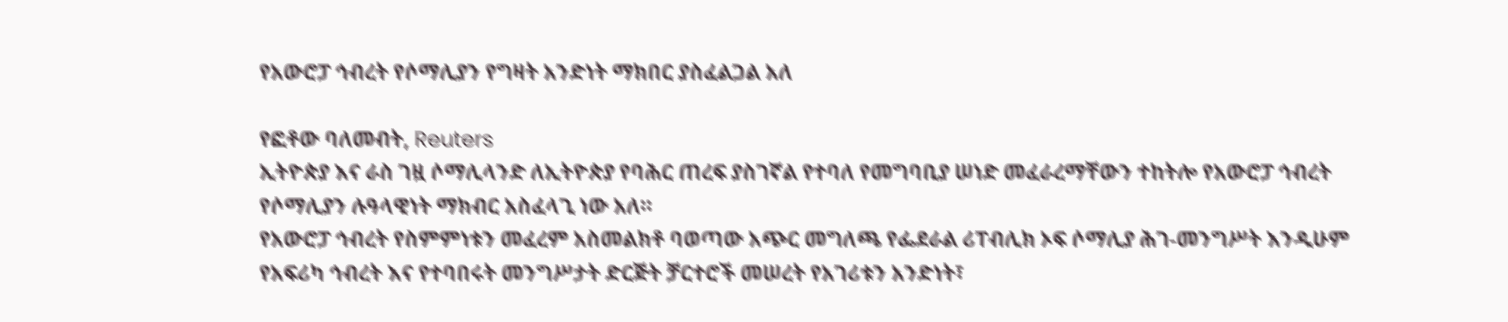የአውሮፓ ኅብረት የሶማሊያን የግዛት አንድነት ማክበር ያስፈልጋል አለ

የፎቶው ባለመብት, Reuters
ኢትዮጵያ እና ራስ ገዟ ሶማሊላንድ ለኢትዮጵያ የባሕር ጠረፍ ያስገኛል የተባለ የመግባቢያ ሠነድ መፈራረማቸውን ተከትሎ የአውሮፓ ኅብረት የሶማሊያን ሉዓላዊነት ማክብር አስፈላጊ ነው አለ።
የአውሮፓ ኅብረት የስምምነቱን መፈረም አስመልክቶ ባወጣው አጭር መግለጫ የፌደራል ሪፐብሊክ ኦፍ ሶማሊያ ሕገ-መንግሥት እንዲሁም የአፍሪካ ኅብረት እና የተባበሩት መንግሥታት ድርጅት ቻርተሮች መሠረት የአገሪቱን አንድነት፣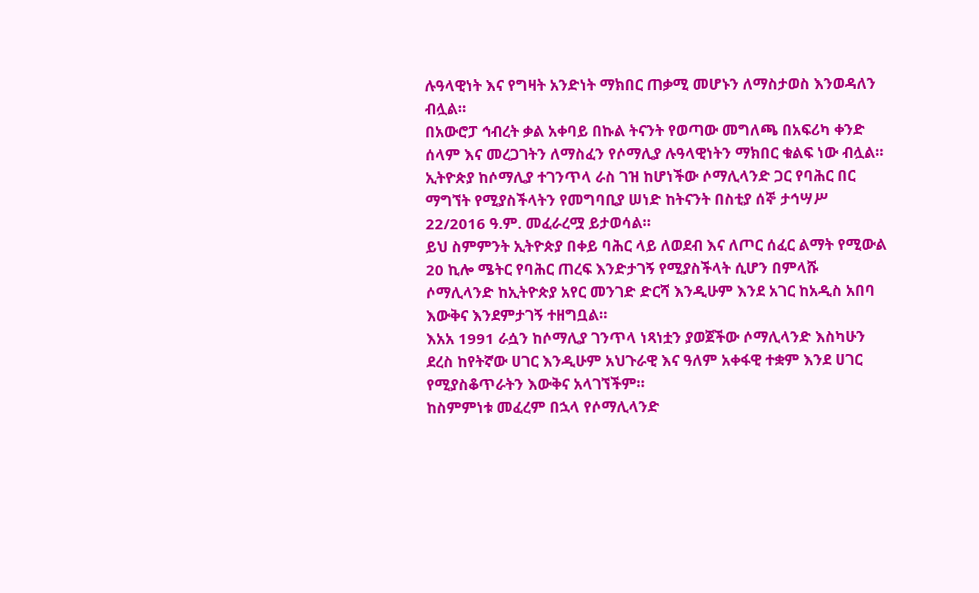ሉዓላዊነት እና የግዛት አንድነት ማክበር ጠቃሚ መሆኑን ለማስታወስ እንወዳለን ብሏል።
በአውሮፓ ኅብረት ቃል አቀባይ በኩል ትናንት የወጣው መግለጫ በአፍሪካ ቀንድ ሰላም እና መረጋገትን ለማስፈን የሶማሊያ ሉዓላዊነትን ማክበር ቁልፍ ነው ብሏል።
ኢትዮጵያ ከሶማሊያ ተገንጥላ ራስ ገዝ ከሆነችው ሶማሊላንድ ጋር የባሕር በር ማግኘት የሚያስችላትን የመግባቢያ ሠነድ ከትናንት በስቲያ ሰኞ ታኅሣሥ 22/2016 ዓ.ም. መፈራረሟ ይታወሳል።
ይህ ስምምንት ኢትዮጵያ በቀይ ባሕር ላይ ለወደብ እና ለጦር ሰፈር ልማት የሚውል 20 ኪሎ ሜትር የባሕር ጠረፍ እንድታገኝ የሚያስችላት ሲሆን በምላሹ ሶማሊላንድ ከኢትዮጵያ አየር መንገድ ድርሻ እንዲሁም እንደ አገር ከአዲስ አበባ እውቅና እንደምታገኝ ተዘግቧል።
እአአ 1991 ራሷን ከሶማሊያ ገንጥላ ነጻነቷን ያወጀችው ሶማሊላንድ እስካሁን ደረስ ከየትኛው ሀገር እንዲሁም አህጉራዊ እና ዓለም አቀፋዊ ተቋም እንደ ሀገር የሚያስቆጥራትን እውቅና አላገኘችም።
ከስምምነቱ መፈረም በኋላ የሶማሊላንድ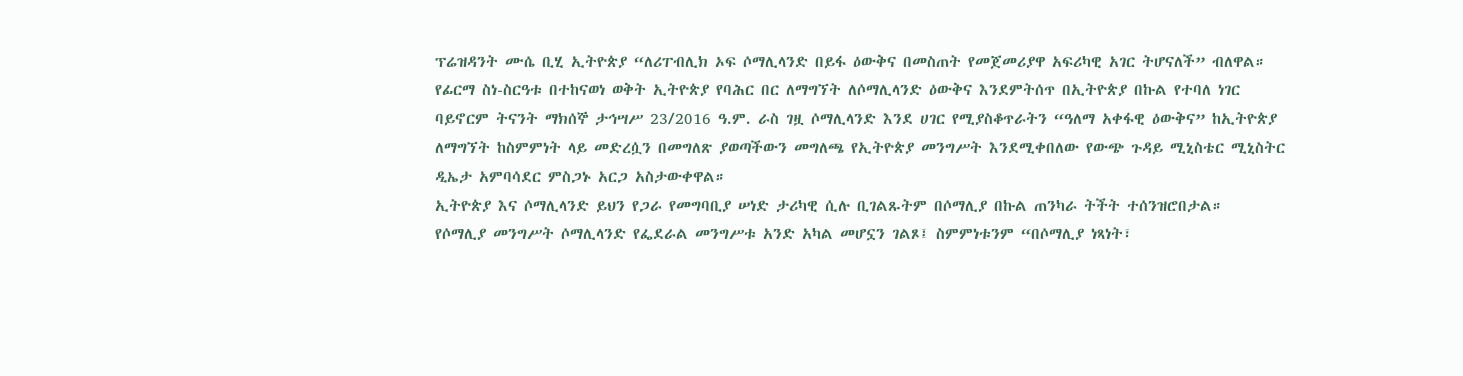ፕሬዝዳንት ሙሴ ቢሂ ኢትዮጵያ “ለሪፐብሊክ ኦፍ ሶማሊላንድ በይፋ ዕውቅና በመስጠት የመጀመሪያዋ አፍሪካዊ አገር ትሆናለች” ብለዋል።
የፊርማ ስነ-ስርዓቱ በተከናወነ ወቅት ኢትዮጵያ የባሕር በር ለማግኘት ለሶማሊላንድ ዕውቅና እንደምትሰጥ በኢትዮጵያ በኩል የተባለ ነገር ባይኖርም ትናንት ማክሰኞ ታኅሣሥ 23/2016 ዓ.ም. ራስ ገዟ ሶማሊላንድ እንደ ሀገር የሚያስቆጥራትን “ዓለማ አቀፋዊ ዕውቅና” ከኢትዮጵያ ለማግኘት ከስምምነት ላይ መድረሷን በመግለጽ ያወጣችውን መግለጫ የኢትዮጵያ መንግሥት እንደሚቀበለው የውጭ ጉዳይ ሚኒስቴር ሚኒስትር ዲኤታ አምባሳደር ምስጋኑ አርጋ አስታውቀዋል።
ኢትዮጵያ እና ሶማሊላንድ ይህን የጋራ የመግባቢያ ሠነድ ታሪካዊ ሲሉ ቢገልጹትም በሶማሊያ በኩል ጠንካራ ትችት ተሰንዝሮበታል።
የሶማሊያ መንግሥት ሶማሊላንድ የፌደራል መንግሥቱ አንድ አካል መሆኗን ገልጾ፤ ስምምነቱንም “በሶማሊያ ነጻነት፣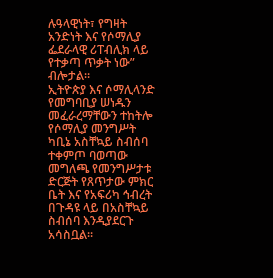ሉዓላዊነት፣ የግዛት አንድነት እና የሶማሊያ ፌደራላዊ ሪፐብሊክ ላይ የተቃጣ ጥቃት ነው” ብሎታል።
ኢትዮጵያ እና ሶማሊላንድ የመግባቢያ ሠነዱን መፈራረማቸውን ተከትሎ የሶማሊያ መንግሥት ካቢኔ አስቸኳይ ስብሰባ ተቀምጦ ባወጣው መግለጫ የመንግሥታቱ ድርጅት የጸጥታው ምክር ቤት እና የአፍሪካ ኅብረት በጉዳዩ ላይ በአስቸኳይ ስብሰባ እንዲያደርጉ አሳስቧል።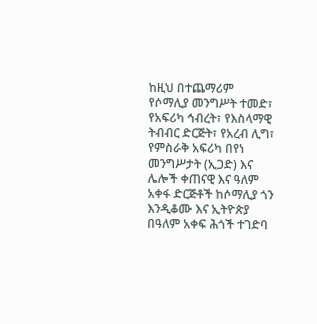ከዚህ በተጨማሪም የሶማሊያ መንግሥት ተመድ፣ የአፍሪካ ኅብረት፣ የእስላማዊ ትብብር ድርጅት፣ የአረብ ሊግ፣ የምስራቅ አፍሪካ በየነ መንግሥታት (ኢጋድ) እና ሌሎች ቀጠናዊ እና ዓለም አቀፋ ድርጅቶች ከሶማሊያ ጎን እንዲቆሙ እና ኢትዮጵያ በዓለም አቀፍ ሕጎች ተገድባ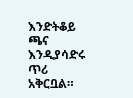እንድትቆይ ጫና እንዲያሳድሩ ጥሪ አቅርቧል።